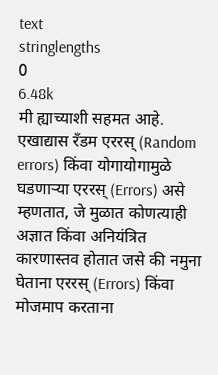text
stringlengths
0
6.48k
मी ह्याच्याशी सहमत आहे.
एखाद्यास रॅंडम एररस् (Random errors) किंवा योगायोगामुळे घडणाऱ्या एररस् (Errors) असे म्हणतात, जे मुळात कोणत्याही अज्ञात किंवा अनियंत्रित कारणास्तव होतात जसे की नमुना घेताना एररस् (Errors) किंवा मोजमाप करताना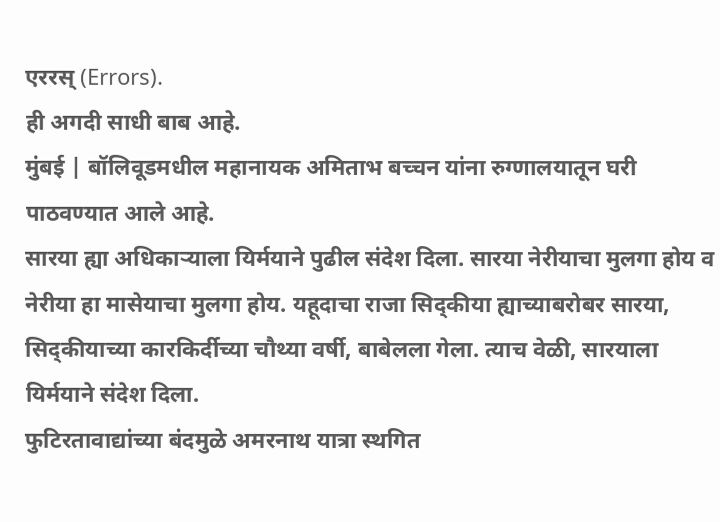एररस् (Errors).
ही अगदी साधी बाब आहे.
मुंबई | बॉलिवूडमधील महानायक अमिताभ बच्चन यांना रुग्णालयातून घरी पाठवण्यात आले आहे.
सारया ह्या अधिकाऱ्याला यिर्मयाने पुढील संदेश दिला. सारया नेरीयाचा मुलगा होय व नेरीया हा मासेयाचा मुलगा होय. यहूदाचा राजा सिद्कीया ह्याच्याबरोबर सारया, सिद्कीयाच्या कारकिर्दीच्या चौथ्या वर्षी, बाबेलला गेला. त्याच वेळी, सारयाला यिर्मयाने संदेश दिला.
फुटिरतावाद्यांच्या बंदमुळे अमरनाथ यात्रा स्थगित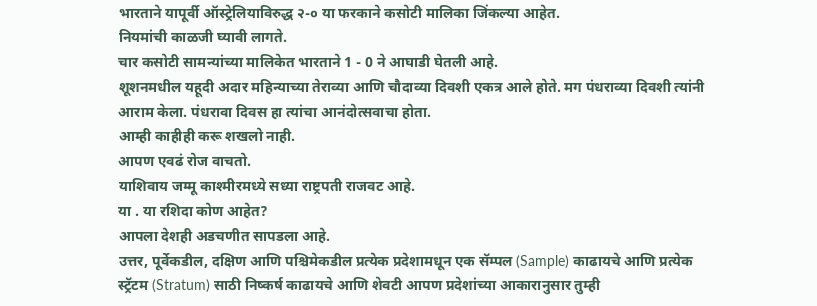भारताने यापूर्वी ऑस्ट्रेलियाविरुद्ध २-० या फरकाने कसोटी मालिका जिंकल्या आहेत.
नियमांची काळजी घ्यावी लागते.
चार कसोटी सामन्यांच्या मालिकेत भारताने 1 - 0 ने आघाडी घेतली आहे.
शूशनमधील यहूदी अदार महिन्याच्या तेराव्या आणि चौदाव्या दिवशी एकत्र आले होते. मग पंधराव्या दिवशी त्यांनी आराम केला. पंधरावा दिवस हा त्यांचा आनंदोत्सवाचा होता.
आम्ही काहीही करू शखलो नाही.
आपण एवढं रोज वाचतो.
याशिवाय जम्मू काश्मीरमध्ये सध्या राष्ट्रपती राजवट आहे.
या . या रशिदा कोण आहेत?
आपला देशही अडचणीत सापडला आहे.
उत्तर, पूर्वेकडील, दक्षिण आणि पश्चिमेकडील प्रत्येक प्रदेशामधून एक सॅम्पल (Sample) काढायचे आणि प्रत्येक स्ट्रॅटम (Stratum) साठी निष्कर्ष काढायचे आणि शेवटी आपण प्रदेशांच्या आकारानुसार तुम्ही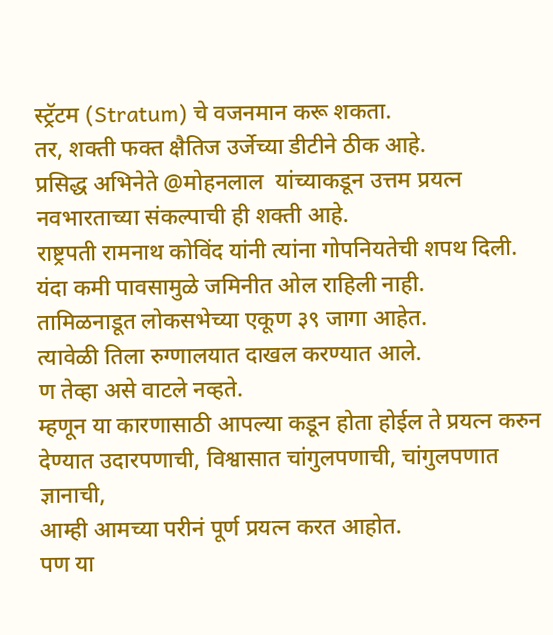स्ट्रॅटम (Stratum) चे वजनमान करू शकता.
तर, शक्ती फक्त क्षैतिज उर्जेच्या डीटीने ठीक आहे.
प्रसिद्ध अभिनेते @मोहनलाल  यांच्याकडून उत्तम प्रयत्न
नवभारताच्या संकल्पाची ही शक्ती आहे.
राष्ट्रपती रामनाथ कोविंद यांनी त्यांना गोपनियतेची शपथ दिली.
यंदा कमी पावसामुळे जमिनीत ओल राहिली नाही.
तामिळनाडूत लोकसभेच्या एकूण ३९ जागा आहेत.
त्यावेळी तिला रुग्णालयात दाखल करण्यात आले.
ण तेव्हा असे वाटले नव्हते.
म्हणून या कारणासाठी आपल्या कडून होता होईल ते प्रयत्न करुन देण्यात उदारपणाची, विश्वासात चांगुलपणाची, चांगुलपणात ज्ञानाची,
आम्ही आमच्या परीनं पूर्ण प्रयत्न करत आहोत.
पण या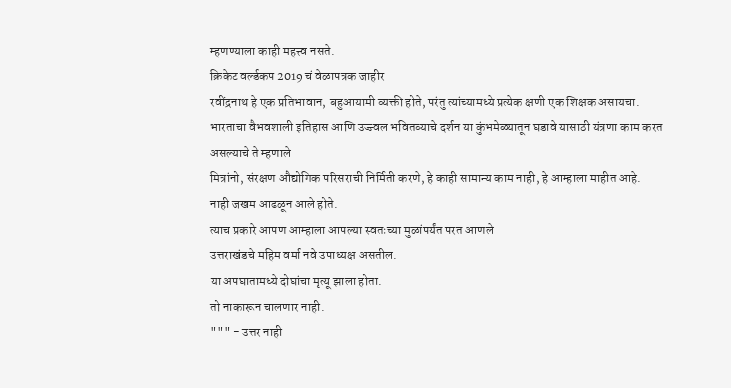म्हणण्याला काही महत्त्व नसते.
क्रिकेट वर्ल्डकप 2019 चं वेळापत्रक जाहीर
रवींद्रनाथ हे एक प्रतिभावान, बहुआयामी व्यक्ती होते, परंतु त्यांच्यामध्ये प्रत्येक क्षणी एक शिक्षक असायचा.
भारताचा वैभवशाली इतिहास आणि उज्ज्वल भवितव्याचे दर्शन या कुंभमेळ्यातून घडावे यासाठी यंत्रणा काम करत असल्याचे ते म्हणाले
मित्रांनो, संरक्षण औद्योगिक परिसराची निर्मिती करणे, हे काही सामान्य काम नाही, हे आम्हाला माहीत आहे.
नाही जखम आढळून आले होते.
त्याच प्रकारे आपण आम्हाला आपल्या स्वतःच्या मुळांपर्यंत परत आणले
उत्तराखंडचे महिम वर्मा नवे उपाध्यक्ष असतील.
या अपघातामध्ये दोघांचा मृत्यू झाला होता.
तो नाकारून चालणार नाही.
""" - उत्तर नाही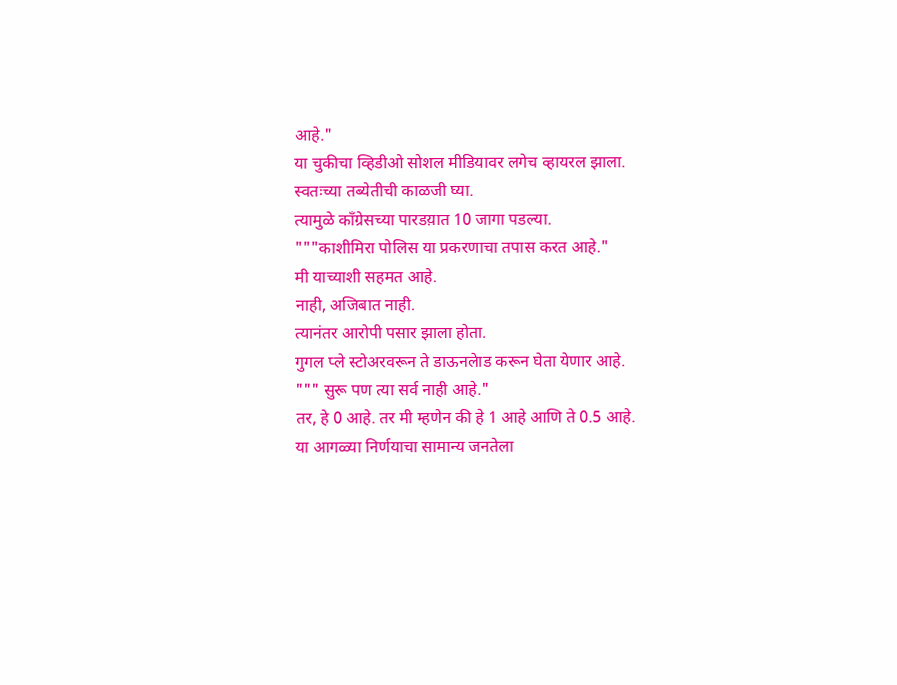आहे."
या चुकीचा व्हिडीओ सोशल मीडियावर लगेच व्हायरल झाला.
स्वतःच्या तब्येतीची काळजी घ्या.
त्यामुळे काँग्रेसच्या पारडय़ात 10 जागा पडल्या.
"""काशीमिरा पोलिस या प्रकरणाचा तपास करत आहे."
मी याच्याशी सहमत आहे.
नाही, अजिबात नाही.
त्यानंतर आरोपी पसार झाला होता.
गुगल प्ले स्टोअरवरून ते डाऊनलेाड करून घेता येणार आहे.
""" सुरू पण त्या सर्व नाही आहे."
तर, हे 0 आहे. तर मी म्हणेन की हे 1 आहे आणि ते 0.5 आहे.
या आगळ्या निर्णयाचा सामान्य जनतेला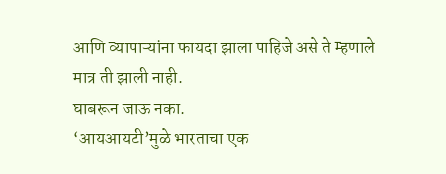आणि व्यापाऱ्यांना फायदा झाला पाहिजे असे ते म्हणाले
मात्र ती झाली नाही.
घाबरून जाऊ नका.
‘आयआयटी’मुळे भारताचा एक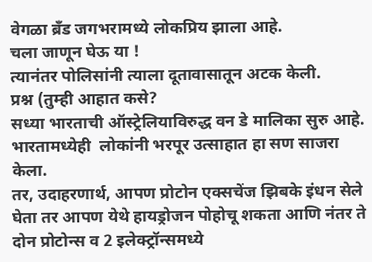वेगळा ब्रँड जगभरामध्ये लोकप्रिय झाला आहे.
चला जाणून घेऊ या !
त्यानंतर पोलिसांनी त्याला दूतावासातून अटक केली.
प्रश्न (तुम्ही आहात कसे?
सध्या भारताची ऑस्ट्रेलियाविरुद्ध वन डे मालिका सुरु आहे.
भारतामध्येही  लोकांनी भरपूर उत्साहात हा सण साजरा केला.
तर, उदाहरणार्थ, आपण प्रोटोन एक्सचेंज झिबके इंधन सेले घेता तर आपण येथे हायड्रोजन पोहोचू शकता आणि नंतर ते दोन प्रोटोन्स व 2 इलेक्ट्रॉन्समध्ये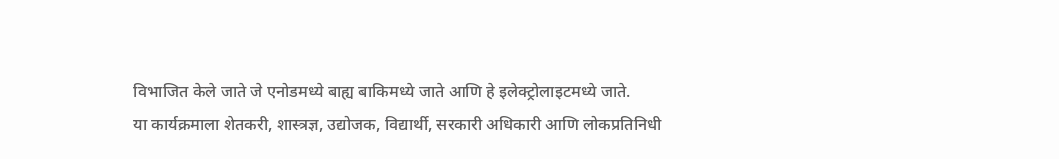विभाजित केले जाते जे एनोडमध्ये बाह्य बाकिमध्ये जाते आणि हे इलेक्ट्रोलाइटमध्ये जाते.
या कार्यक्रमाला शेतकरी, शास्त्रज्ञ, उद्योजक, विद्यार्थी, सरकारी अधिकारी आणि लोकप्रतिनिधी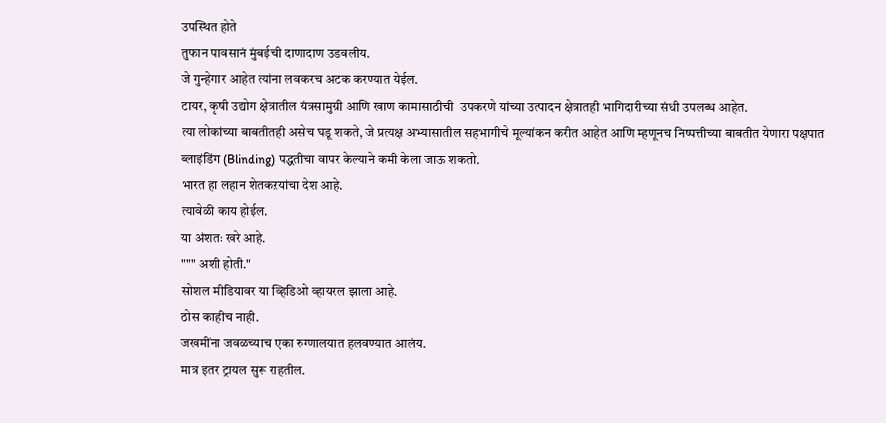उपस्थित होते
तुफान पावसानं मुंबईची दाणादाण उडवलीय.
जे गुन्हेगार आहेत त्यांना लवकरच अटक करण्यात येईल.
टायर, कृषी उद्योग क्षेत्रातील यंत्रसामुग्री आणि खाण कामासाठीची  उपकरणे यांच्या उत्पादन क्षेत्रातही भागिदारीच्या संधी उपलब्ध आहेत.
त्या लोकांच्या बाबतीतही असेच घडू शकते, जे प्रत्यक्ष अभ्यासातील सहभागीचे मूल्यांकन करीत आहेत आणि म्हणूनच निष्पत्तीच्या बाबतीत येणारा पक्षपात ब्लाइंडिंग (Blinding) पद्धतीचा वापर केल्याने कमी केला जाऊ शकतो.
भारत हा लहान शेतकऱयांचा देश आहे.
त्यावेळी काय होईल.
या अंशतः खरे आहे.
""" अशी होती."
सोशल मीडियावर या व्हिडिओ व्हायरल झाला आहे.
ठोस काहीच नाही.
जखमींना जवळच्याच एका रुग्णालयात हलवण्यात आलंय.
मात्र इतर ट्रायल सुरू राहतील.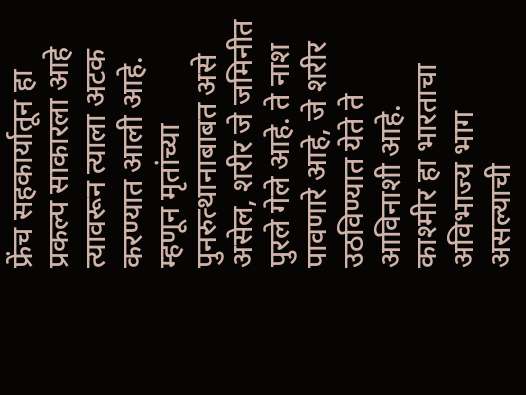फ्रेंच सहकार्यातून हा प्रकल्प साकारला आहे
त्यावरून त्याला अटक करण्यात आली आहे.
म्हणून मृतांच्या पुनरुत्थानाबाबत असे असेल, शरीर जे जमिनीत पुरले गेले आहे. ते नाश पावणारे आहे, जे शरीर उठविण्यात येते ते आविनाशी आहे.
काश्मीर हा भारताचा अविभाज्य भाग असल्याची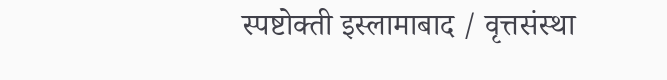स्पष्टोक्ती इस्लामाबाद / वृत्तसंस्था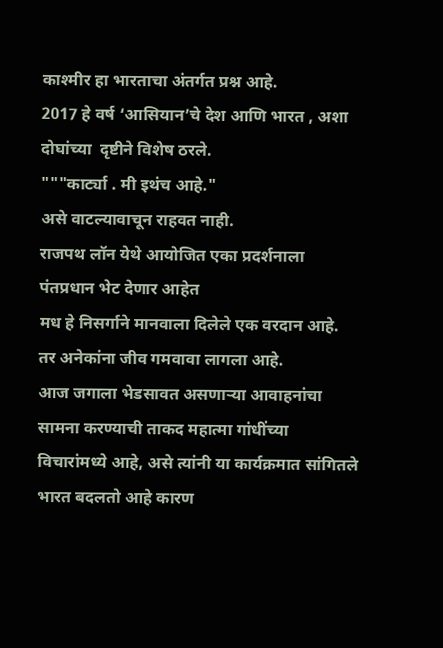काश्मीर हा भारताचा अंतर्गत प्रश्न आहे.
2017 हे वर्ष ‘आसियान’चे देश आणि भारत , अशा दोघांच्या  दृष्टीने विशेष ठरले.
"""कार्ट्या . मी इथंच आहे."
असे वाटल्यावाचून राहवत नाही.
राजपथ लॉन येथे आयोजित एका प्रदर्शनाला पंतप्रधान भेट देणार आहेत
मध हे निसर्गाने मानवाला दिलेले एक वरदान आहे.
तर अनेकांना जीव गमवावा लागला आहे.
आज जगाला भेडसावत असणाऱ्या आवाहनांचा सामना करण्याची ताकद महात्मा गांधींच्या विचारांमध्ये आहे, असे त्यांनी या कार्यक्रमात सांगितले
भारत बदलतो आहे कारण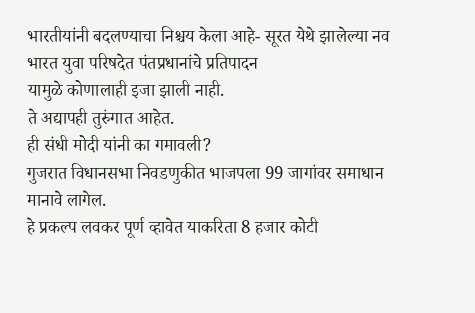भारतीयांनी बदलण्याचा निश्चय केला आहे- सूरत येथे झालेल्या नव भारत युवा परिषदेत पंतप्रधानांचे प्रतिपादन
यामुळे कोणालाही इजा झाली नाही.
ते अद्यापही तुरुंगात आहेत.
ही संधी मोदी यांनी का गमावली?
गुजरात विधानसभा निवडणुकीत भाजपला 99 जागांवर समाधान मानावे लागेल.
हे प्रकल्प लवकर पूर्ण व्हावेत याकरिता 8 हजार कोटी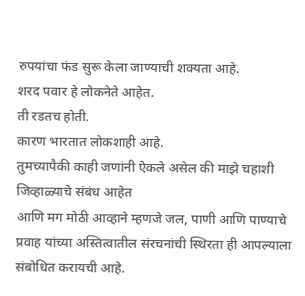रुपयांचा फंड सुरू केला जाण्याची शक्‍यता आहे.
शरद पवार हे लोकनेते आहेत.
ती रडतच होती.
कारण भारतात लोकशाही आहे.
तुमच्यापैकी काही जणांनी ऐकले असेल की माझे चहाशी जिव्हाळ्याचे संबंध आहेत
आणि मग मोठी आव्हाने म्हणजे जल, पाणी आणि पाण्याचे प्रवाह यांच्या अस्तित्वातील संरचनांची स्थिरता ही आपल्याला संबोधित करायची आहे.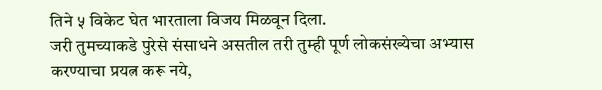तिने ५ विकेट घेत भारताला विजय मिळवून दिला.
जरी तुमच्याकडे पुरेसे संसाधने असतील तरी तुम्ही पूर्ण लोकसंख्येचा अभ्यास करण्याचा प्रयत्न करू नये,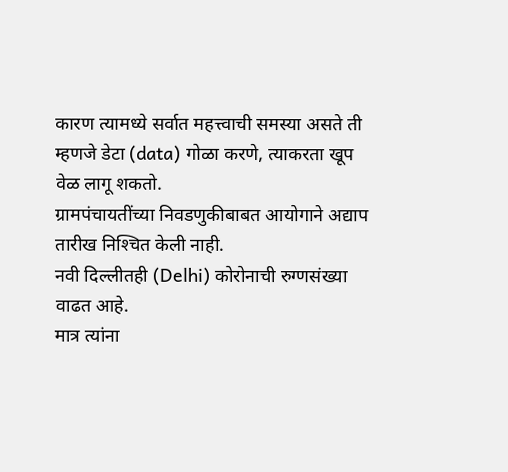कारण त्यामध्ये सर्वात महत्त्वाची समस्या असते ती म्हणजे डेटा (data) गोळा करणे, त्याकरता खूप वेळ लागू शकतो.
ग्रामपंचायतींच्या निवडणुकीबाबत आयोगाने अद्याप तारीख निश्‍चित केली नाही.
नवी दिल्लीतही (Delhi) कोरोनाची रुग्णसंख्या वाढत आहे.
मात्र त्यांना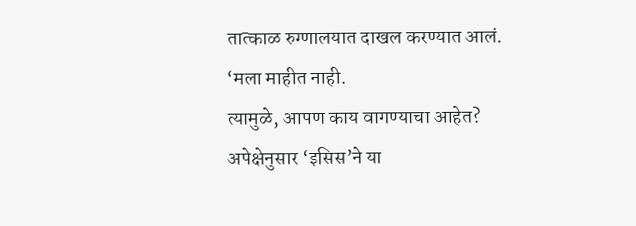तात्काळ रुग्णालयात दाखल करण्यात आलं.
‘मला माहीत नाही.
त्यामुळे, आपण काय वागण्याचा आहेत?
अपेक्षेनुसार ‘इसिस’ने या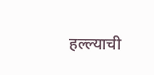हल्ल्याची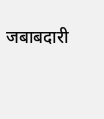जबाबदारी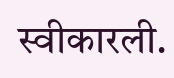स्वीकारली.